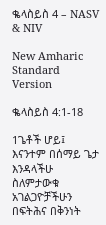ቈላስይስ 4 – NASV & NIV

New Amharic Standard Version

ቈላስይስ 4:1-18

1ጌቶች ሆይ፤ እናንተም በሰማይ ጌታ እንዳላችሁ ስለምታውቁ አገልጋዮቻችሁን በፍትሕና በቅንነት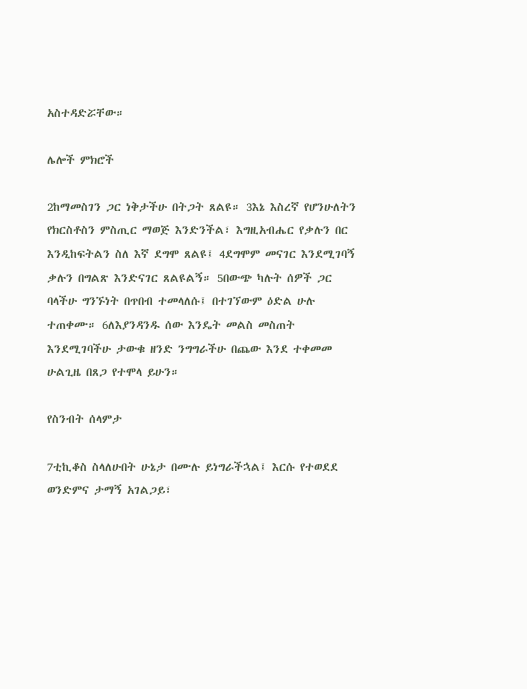አስተዳድሯቸው።

ሌሎች ምክሮች

2ከማመስገን ጋር ነቅታችሁ በትጋት ጸልዩ። 3እኔ እስረኛ የሆንሁለትን የክርስቶስን ምስጢር ማወጅ እንድንችል፣ እግዚአብሔር የቃሉን በር እንዲከፍትልን ስለ እኛ ደግሞ ጸልዩ፤ 4ደግሞም መናገር እንደሚገባኝ ቃሉን በግልጽ እንድናገር ጸልዩልኝ። 5በውጭ ካሉት ሰዎች ጋር ባላችሁ ግንኙነት በጥበብ ተመላለሱ፤ በተገኘውም ዕድል ሁሉ ተጠቀሙ። 6ለእያንዳንዱ ሰው እንዴት መልስ መስጠት እንደሚገባችሁ ታውቁ ዘንድ ንግግራችሁ በጨው እንደ ተቀመመ ሁልጊዜ በጸጋ የተሞላ ይሁን።

የስንብት ሰላምታ

7ቲኪቆስ ስላለሁበት ሁኔታ በሙሉ ይነግራችኋል፤ እርሱ የተወደደ ወንድምና ታማኝ አገልጋይ፣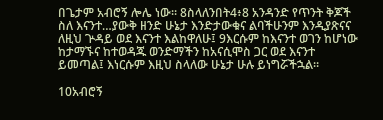በጌታም አብሮኝ ሎሌ ነው። 8ስላለንበት4፥8 አንዳንድ የጥንት ቅጆች ስለ እናንተ…ያውቅ ዘንድ ሁኔታ እንድታውቁና ልባችሁንም እንዲያጽናና ለዚህ ጕዳይ ወደ እናንተ እልከዋለሁ፤ 9እርሱም ከእናንተ ወገን ከሆነው ከታማኙና ከተወዳጁ ወንድማችን ከአናሲሞስ ጋር ወደ እናንተ ይመጣል፤ እነርሱም እዚህ ስላለው ሁኔታ ሁሉ ይነግሯችኋል።

10አብሮኝ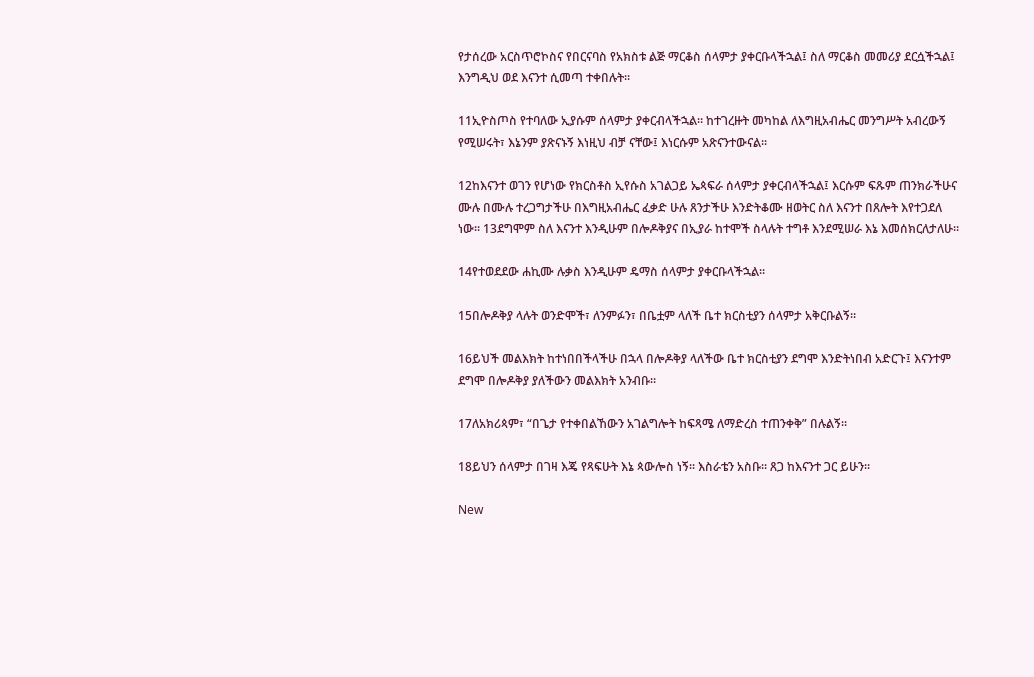የታሰረው አርስጥሮኮስና የበርናባስ የአክስቱ ልጅ ማርቆስ ሰላምታ ያቀርቡላችኋል፤ ስለ ማርቆስ መመሪያ ደርሷችኋል፤ እንግዲህ ወደ እናንተ ሲመጣ ተቀበሉት።

11ኢዮስጦስ የተባለው ኢያሱም ሰላምታ ያቀርብላችኋል። ከተገረዙት መካከል ለእግዚአብሔር መንግሥት አብረውኝ የሚሠሩት፣ እኔንም ያጽናኑኝ እነዚህ ብቻ ናቸው፤ እነርሱም አጽናንተውናል።

12ከእናንተ ወገን የሆነው የክርስቶስ ኢየሱስ አገልጋይ ኤጳፍራ ሰላምታ ያቀርብላችኋል፤ እርሱም ፍጹም ጠንክራችሁና ሙሉ በሙሉ ተረጋግታችሁ በእግዚአብሔር ፈቃድ ሁሉ ጸንታችሁ እንድትቆሙ ዘወትር ስለ እናንተ በጸሎት እየተጋደለ ነው። 13ደግሞም ስለ እናንተ እንዲሁም በሎዶቅያና በኢያራ ከተሞች ስላሉት ተግቶ እንደሚሠራ እኔ እመሰክርለታለሁ።

14የተወደደው ሐኪሙ ሉቃስ እንዲሁም ዴማስ ሰላምታ ያቀርቡላችኋል።

15በሎዶቅያ ላሉት ወንድሞች፣ ለንምፉን፣ በቤቷም ላለች ቤተ ክርስቲያን ሰላምታ አቅርቡልኝ።

16ይህች መልእክት ከተነበበችላችሁ በኋላ በሎዶቅያ ላለችው ቤተ ክርስቲያን ደግሞ እንድትነበብ አድርጉ፤ እናንተም ደግሞ በሎዶቅያ ያለችውን መልእክት አንብቡ።

17ለአክሪጳም፣ “በጌታ የተቀበልኸውን አገልግሎት ከፍጻሜ ለማድረስ ተጠንቀቅ” በሉልኝ።

18ይህን ሰላምታ በገዛ እጄ የጻፍሁት እኔ ጳውሎስ ነኝ። እስራቴን አስቡ። ጸጋ ከእናንተ ጋር ይሁን።

New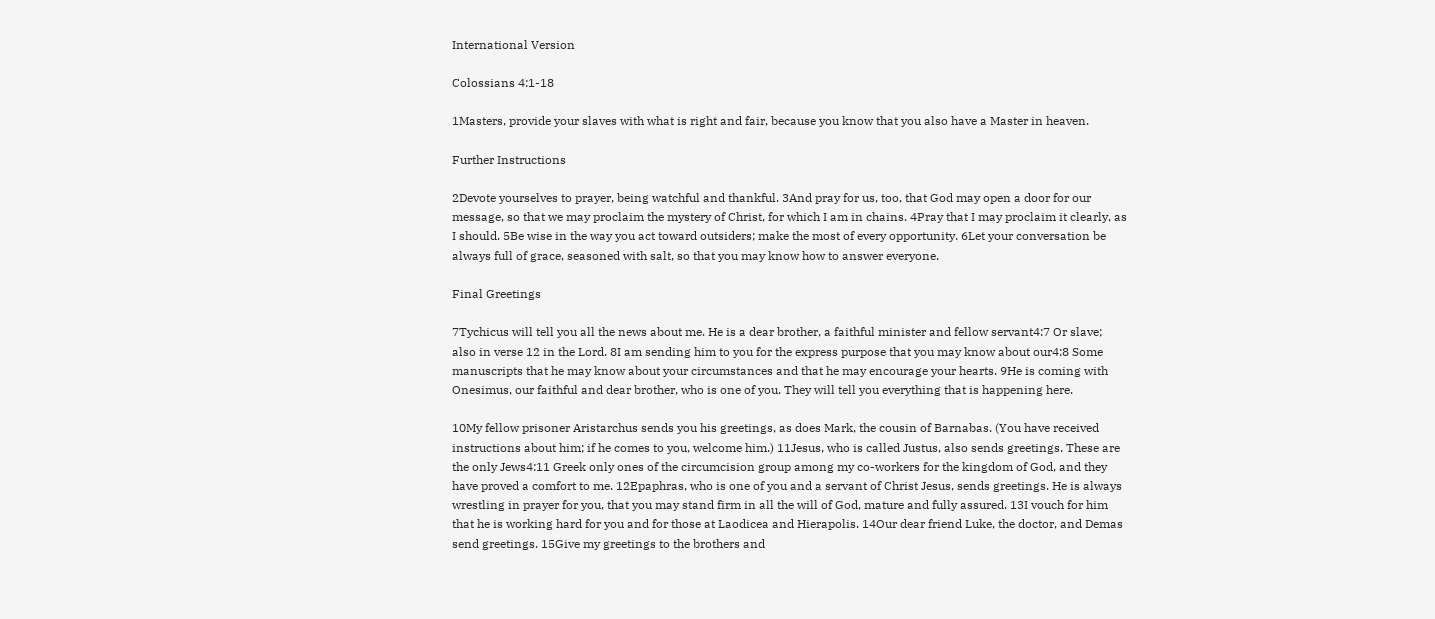International Version

Colossians 4:1-18

1Masters, provide your slaves with what is right and fair, because you know that you also have a Master in heaven.

Further Instructions

2Devote yourselves to prayer, being watchful and thankful. 3And pray for us, too, that God may open a door for our message, so that we may proclaim the mystery of Christ, for which I am in chains. 4Pray that I may proclaim it clearly, as I should. 5Be wise in the way you act toward outsiders; make the most of every opportunity. 6Let your conversation be always full of grace, seasoned with salt, so that you may know how to answer everyone.

Final Greetings

7Tychicus will tell you all the news about me. He is a dear brother, a faithful minister and fellow servant4:7 Or slave; also in verse 12 in the Lord. 8I am sending him to you for the express purpose that you may know about our4:8 Some manuscripts that he may know about your circumstances and that he may encourage your hearts. 9He is coming with Onesimus, our faithful and dear brother, who is one of you. They will tell you everything that is happening here.

10My fellow prisoner Aristarchus sends you his greetings, as does Mark, the cousin of Barnabas. (You have received instructions about him; if he comes to you, welcome him.) 11Jesus, who is called Justus, also sends greetings. These are the only Jews4:11 Greek only ones of the circumcision group among my co-workers for the kingdom of God, and they have proved a comfort to me. 12Epaphras, who is one of you and a servant of Christ Jesus, sends greetings. He is always wrestling in prayer for you, that you may stand firm in all the will of God, mature and fully assured. 13I vouch for him that he is working hard for you and for those at Laodicea and Hierapolis. 14Our dear friend Luke, the doctor, and Demas send greetings. 15Give my greetings to the brothers and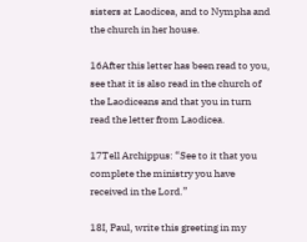sisters at Laodicea, and to Nympha and the church in her house.

16After this letter has been read to you, see that it is also read in the church of the Laodiceans and that you in turn read the letter from Laodicea.

17Tell Archippus: “See to it that you complete the ministry you have received in the Lord.”

18I, Paul, write this greeting in my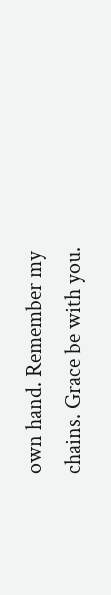own hand. Remember my chains. Grace be with you.